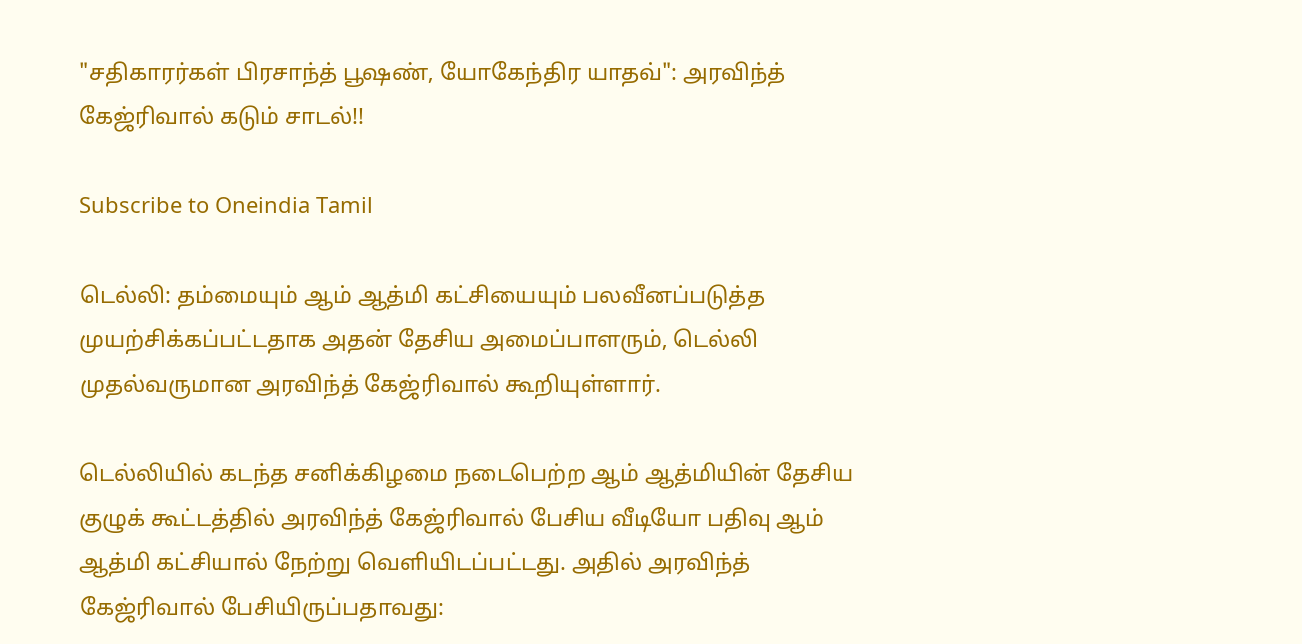"சதிகாரர்கள் பிரசாந்த் பூஷண், யோகேந்திர யாதவ்": அரவிந்த் கேஜ்ரிவால் கடும் சாடல்!!

Subscribe to Oneindia Tamil

டெல்லி: தம்மையும் ஆம் ஆத்மி கட்சியையும் பலவீனப்படுத்த முயற்சிக்கப்பட்டதாக அதன் தேசிய அமைப்பாளரும், டெல்லி முதல்வருமான அரவிந்த் கேஜ்ரிவால் கூறியுள்ளார்.

டெல்லியில் கடந்த சனிக்கிழமை நடைபெற்ற ஆம் ஆத்மியின் தேசிய குழுக் கூட்டத்தில் அரவிந்த் கேஜ்ரிவால் பேசிய வீடியோ பதிவு ஆம் ஆத்மி கட்சியால் நேற்று வெளியிடப்பட்டது. அதில் அரவிந்த் கேஜ்ரிவால் பேசியிருப்பதாவது: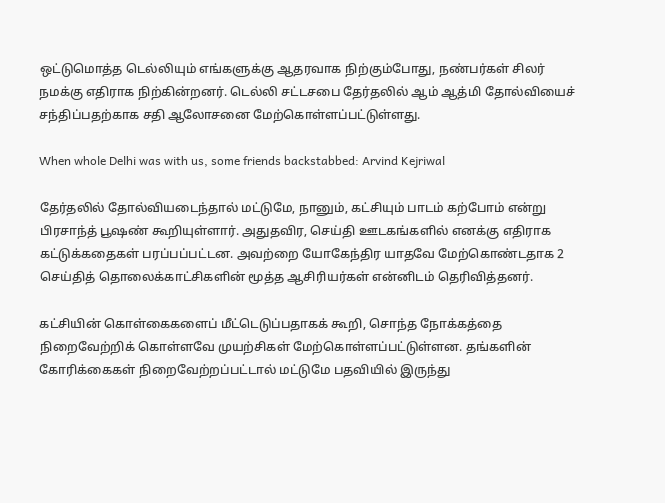ஒட்டுமொத்த டெல்லியும் எங்களுக்கு ஆதரவாக நிற்கும்போது, நண்பர்கள் சிலர் நமக்கு எதிராக நிற்கின்றனர். டெல்லி சட்டசபை தேர்தலில் ஆம் ஆத்மி தோல்வியைச் சந்திப்பதற்காக சதி ஆலோசனை மேற்கொள்ளப்பட்டுள்ளது.

When whole Delhi was with us, some friends backstabbed: Arvind Kejriwal

தேர்தலில் தோல்வியடைந்தால் மட்டுமே, நானும், கட்சியும் பாடம் கற்போம் என்று பிரசாந்த் பூஷண் கூறியுள்ளார். அதுதவிர, செய்தி ஊடகங்களில் எனக்கு எதிராக கட்டுக்கதைகள் பரப்பப்பட்டன. அவற்றை யோகேந்திர யாதவே மேற்கொண்டதாக 2 செய்தித் தொலைக்காட்சிகளின் மூத்த ஆசிரியர்கள் என்னிடம் தெரிவித்தனர்.

கட்சியின் கொள்கைகளைப் மீட்டெடுப்பதாகக் கூறி, சொந்த நோக்கத்தை நிறைவேற்றிக் கொள்ளவே முயற்சிகள் மேற்கொள்ளப்பட்டுள்ளன. தங்களின் கோரிக்கைகள் நிறைவேற்றப்பட்டால் மட்டுமே பதவியில் இருந்து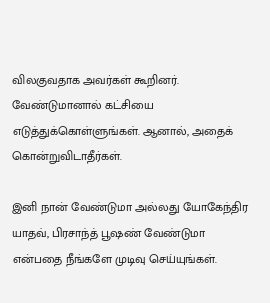விலகுவதாக அவர்கள் கூறினர். வேண்டுமானால் கட்சியை எடுத்துக்கொள்ளுங்கள். ஆனால், அதைக் கொன்றுவிடாதீர்கள்.

இனி நான் வேண்டுமா அல்லது யோகேந்திர யாதவ், பிரசாந்த் பூஷண் வேண்டுமா என்பதை நீங்களே முடிவு செய்யுங்கள்.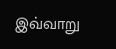இவ்வாறு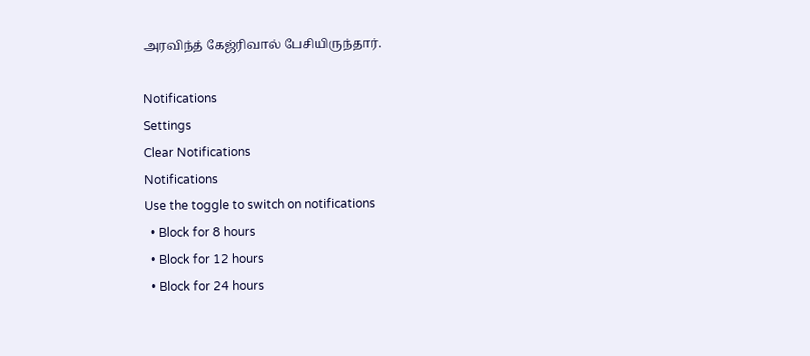அரவிந்த் கேஜ்ரிவால் பேசியிருந்தார்.

Notifications
Settings
Clear Notifications
Notifications
Use the toggle to switch on notifications
  • Block for 8 hours
  • Block for 12 hours
  • Block for 24 hours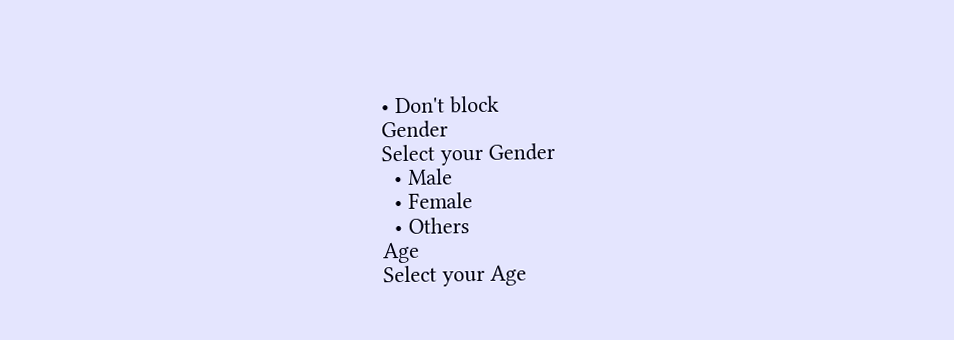• Don't block
Gender
Select your Gender
  • Male
  • Female
  • Others
Age
Select your Age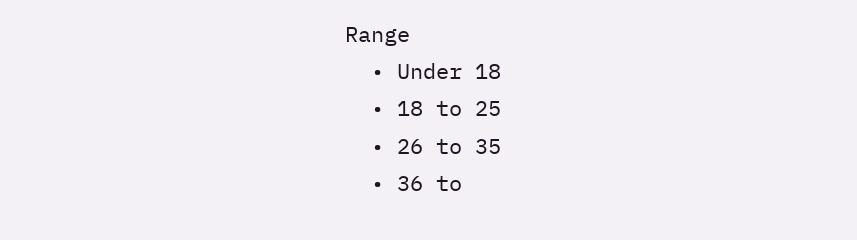Range
  • Under 18
  • 18 to 25
  • 26 to 35
  • 36 to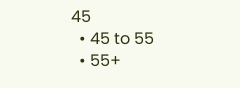45
  • 45 to 55
  • 55+